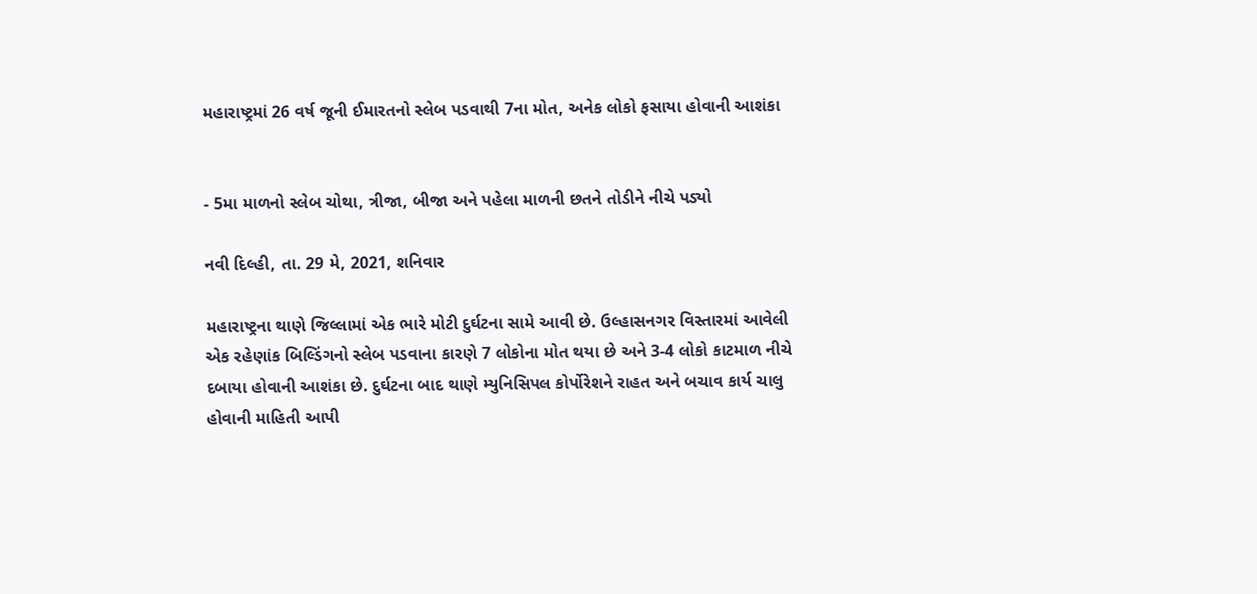મહારાષ્ટ્રમાં 26 વર્ષ જૂની ઈમારતનો સ્લેબ પડવાથી 7ના મોત, અનેક લોકો ફસાયા હોવાની આશંકા


- 5મા માળનો સ્લેબ ચોથા, ત્રીજા, બીજા અને પહેલા માળની છતને તોડીને નીચે પડ્યો

નવી દિલ્હી, તા. 29 મે, 2021, શનિવાર

મહારાષ્ટ્રના થાણે જિલ્લામાં એક ભારે મોટી દુર્ઘટના સામે આવી છે. ઉલ્હાસનગર વિસ્તારમાં આવેલી એક રહેણાંક બિલ્ડિંગનો સ્લેબ પડવાના કારણે 7 લોકોના મોત થયા છે અને 3-4 લોકો કાટમાળ નીચે દબાયા હોવાની આશંકા છે. દુર્ઘટના બાદ થાણે મ્યુનિસિપલ કોર્પોરેશને રાહત અને બચાવ કાર્ય ચાલુ હોવાની માહિતી આપી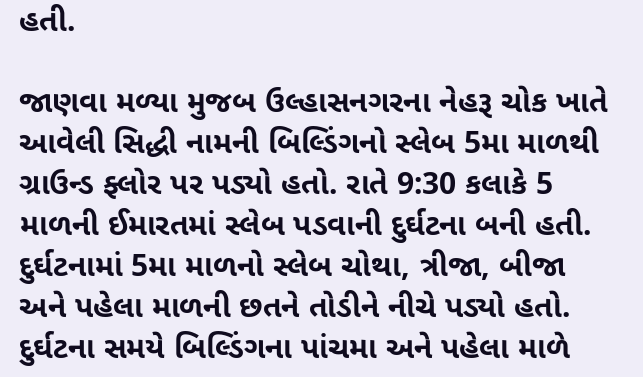હતી.

જાણવા મળ્યા મુજબ ઉલ્હાસનગરના નેહરૂ ચોક ખાતે આવેલી સિદ્ધી નામની બિલ્ડિંગનો સ્લેબ 5મા માળથી ગ્રાઉન્ડ ફ્લોર પર પડ્યો હતો. રાતે 9:30 કલાકે 5 માળની ઈમારતમાં સ્લેબ પડવાની દુર્ઘટના બની હતી. દુર્ઘટનામાં 5મા માળનો સ્લેબ ચોથા, ત્રીજા, બીજા અને પહેલા માળની છતને તોડીને નીચે પડ્યો હતો. દુર્ઘટના સમયે બિલ્ડિંગના પાંચમા અને પહેલા માળે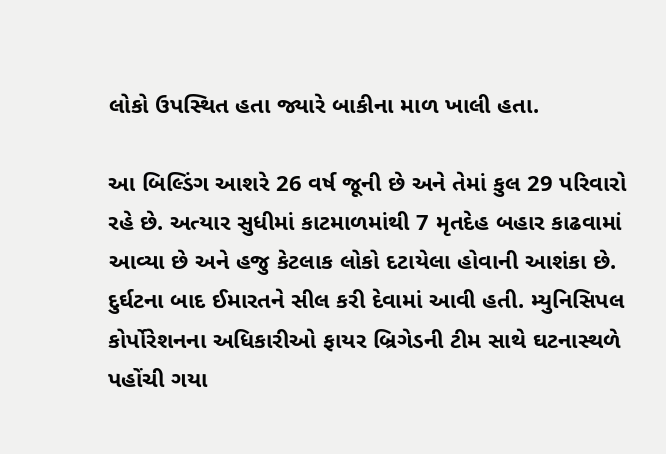લોકો ઉપસ્થિત હતા જ્યારે બાકીના માળ ખાલી હતા.

આ બિલ્ડિંગ આશરે 26 વર્ષ જૂની છે અને તેમાં કુલ 29 પરિવારો રહે છે. અત્યાર સુધીમાં કાટમાળમાંથી 7 મૃતદેહ બહાર કાઢવામાં આવ્યા છે અને હજુ કેટલાક લોકો દટાયેલા હોવાની આશંકા છે. દુર્ઘટના બાદ ઈમારતને સીલ કરી દેવામાં આવી હતી. મ્યુનિસિપલ કોર્પોરેશનના અધિકારીઓ ફાયર બ્રિગેડની ટીમ સાથે ઘટનાસ્થળે પહોંચી ગયા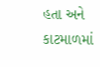હતા અને કાટમાળમાં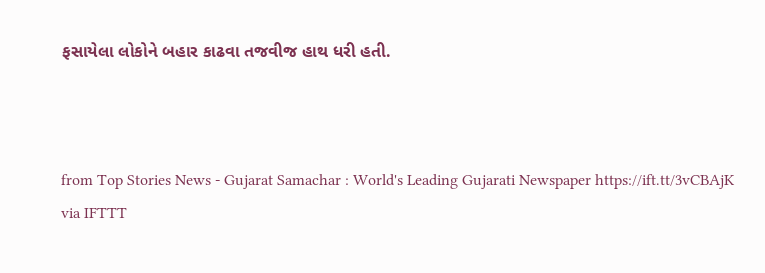ફસાયેલા લોકોને બહાર કાઢવા તજવીજ હાથ ધરી હતી.



from Top Stories News - Gujarat Samachar : World's Leading Gujarati Newspaper https://ift.tt/3vCBAjK
via IFTTT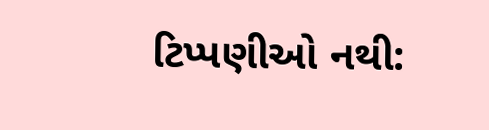ટિપ્પણીઓ નથી: